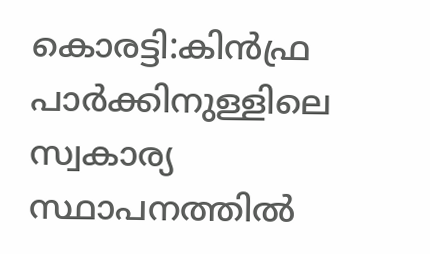കൊരട്ടി:കിൻഫ്ര പാർക്കിനുള്ളിലെ സ്വകാര്യ സ്ഥാപനത്തിൽ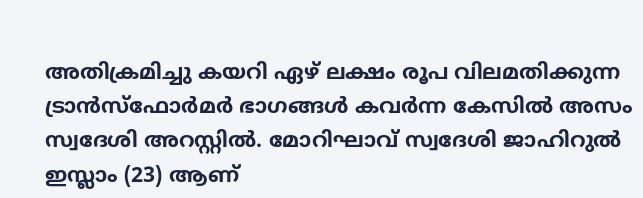അതിക്രമിച്ചു കയറി ഏഴ് ലക്ഷം രൂപ വിലമതിക്കുന്ന ട്രാൻസ്ഫോർമർ ഭാഗങ്ങൾ കവർന്ന കേസിൽ അസം സ്വദേശി അറസ്റ്റിൽ. മോറിഘാവ് സ്വദേശി ജാഹിറുൽ ഇസ്ലാം (23) ആണ്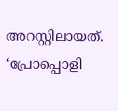അറസ്റ്റിലായത്. ‘പ്രോപ്പൊളി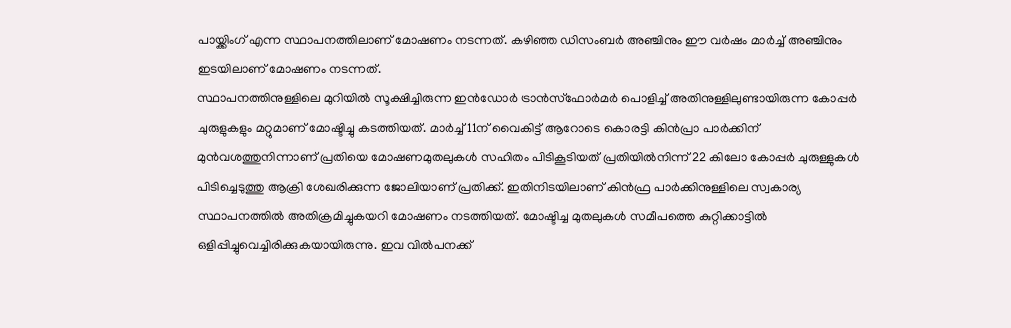പായ്ക്കിംഗ് എന്ന സ്ഥാപനത്തിലാണ് മോഷണം നടന്നത്. കഴിഞ്ഞ ഡിസംബർ അഞ്ചിനും ഈ വർഷം മാർച്ച് അഞ്ചിനും ഇടയിലാണ് മോഷണം നടന്നത്.
സ്ഥാപനത്തിനുള്ളിലെ മുറിയിൽ സൂക്ഷിച്ചിരുന്ന ഇൻഡോർ ട്രാൻസ്ഫോർമർ പൊളിച്ച് അതിനുള്ളിലുണ്ടായിരുന്ന കോപ്പർ ചുരുളുകളും മറ്റുമാണ് മോഷ്ടിച്ചു കടത്തിയത്. മാർച്ച് 11ന് വൈകിട്ട് ആറോടെ കൊരട്ടി കിൻപ്രാ പാർക്കിന് മുൻവശത്തുനിന്നാണ് പ്രതിയെ മോഷണമുതലുകൾ സഹിതം പിടികൂടിയത് പ്രതിയിൽനിന്ന് 22 കിലോ കോപ്പർ ചുരുള്ളുകൾ പിടിച്ചെടുത്തു ആക്രി ശേഖരിക്കുന്ന ജോലിയാണ് പ്രതിക്ക്. ഇതിനിടയിലാണ് കിൻഫ്ര പാർക്കിനുള്ളിലെ സ്വകാര്യ സ്ഥാപനത്തിൽ അതിക്രമിച്ചുകയറി മോഷണം നടത്തിയത്. മോഷ്ടിച്ച മുതലുകൾ സമീപത്തെ കുറ്റിക്കാട്ടിൽ ഒളിപ്പിച്ചുവെച്ചിരിക്കുകയായിരുന്നു. ഇവ വിൽപനക്ക്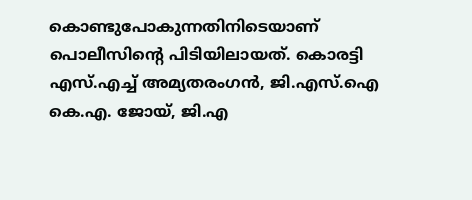കൊണ്ടുപോകുന്നതിനിടെയാണ് പൊലീസിന്റെ പിടിയിലായത്. കൊരട്ടി എസ്.എച്ച് അമ്യതരംഗൻ, ജി.എസ്.ഐ കെ.എ. ജോയ്, ജി.എ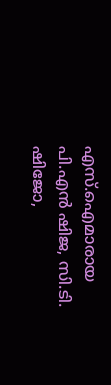എസ്.ഐമാരായ പി.എൻ ഷിജ, സി.ടി. ഷിജോ,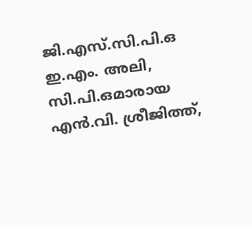ജി.എസ്.സി.പി.ഒ ഇ.എം. അലി, സി.പി.ഒമാരായ എൻ.വി. ശ്രീജിത്ത്,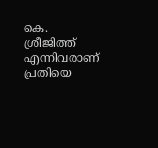കെ. ശ്രീജിത്ത് എന്നിവരാണ് പ്രതിയെ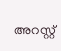അറസ്റ്റ്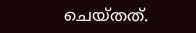ചെയ്തത്.